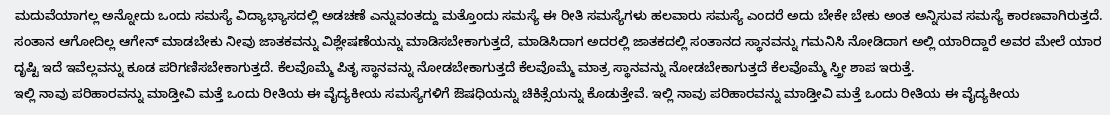ಮದುವೆಯಾಗಲ್ಲ ಅನ್ನೋದು ಒಂದು ಸಮಸ್ಯೆ ವಿದ್ಯಾಭ್ಯಾಸದಲ್ಲಿ ಅಡಚಣೆ ಎನ್ನುವಂತದ್ದು ಮತ್ತೊಂದು ಸಮಸ್ಯೆ ಈ ರೀತಿ ಸಮಸ್ಯೆಗಳು ಹಲವಾರು ಸಮಸ್ಯೆ ಎಂದರೆ ಅದು ಬೇಕೇ ಬೇಕು ಅಂತ ಅನ್ನಿಸುವ ಸಮಸ್ಯೆ ಕಾರಣವಾಗಿರುತ್ತದೆ. ಸಂತಾನ ಆಗೋದಿಲ್ಲ ಆಗೇನ್ ಮಾಡಬೇಕು ನೀವು ಜಾತಕವನ್ನು ವಿಶ್ಲೇಷಣೆಯನ್ನು ಮಾಡಿಸಬೇಕಾಗುತ್ತದೆ, ಮಾಡಿಸಿದಾಗ ಅದರಲ್ಲಿ ಜಾತಕದಲ್ಲಿ ಸಂತಾನದ ಸ್ಥಾನವನ್ನು ಗಮನಿಸಿ ನೋಡಿದಾಗ ಅಲ್ಲಿ ಯಾರಿದ್ದಾರೆ ಅವರ ಮೇಲೆ ಯಾರ ದೃಷ್ಟಿ ಇದೆ ಇವೆಲ್ಲವನ್ನು ಕೂಡ ಪರಿಗಣಿಸಬೇಕಾಗುತ್ತದೆ. ಕೆಲವೊಮ್ಮೆ ಪಿತೃ ಸ್ಥಾನವನ್ನು ನೋಡಬೇಕಾಗುತ್ತದೆ ಕೆಲವೊಮ್ಮೆ ಮಾತ್ರ ಸ್ಥಾನವನ್ನು ನೋಡಬೇಕಾಗುತ್ತದೆ ಕೆಲವೊಮ್ಮೆ ಸ್ತ್ರೀ ಶಾಪ ಇರುತ್ತೆ.
ಇಲ್ಲಿ ನಾವು ಪರಿಹಾರವನ್ನು ಮಾಡ್ತೀವಿ ಮತ್ತೆ ಒಂದು ರೀತಿಯ ಈ ವೈದ್ಯಕೀಯ ಸಮಸ್ಯೆಗಳಿಗೆ ಔಷಧಿಯನ್ನು ಚಿಕಿತ್ಸೆಯನ್ನು ಕೊಡುತ್ತೇವೆ. ಇಲ್ಲಿ ನಾವು ಪರಿಹಾರವನ್ನು ಮಾಡ್ತೀವಿ ಮತ್ತೆ ಒಂದು ರೀತಿಯ ಈ ವೈದ್ಯಕೀಯ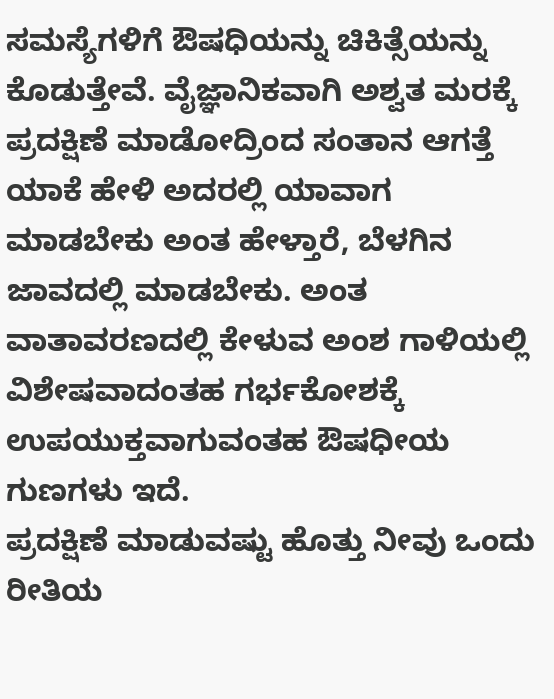ಸಮಸ್ಯೆಗಳಿಗೆ ಔಷಧಿಯನ್ನು ಚಿಕಿತ್ಸೆಯನ್ನು ಕೊಡುತ್ತೇವೆ. ವೈಜ್ಞಾನಿಕವಾಗಿ ಅಶ್ವತ ಮರಕ್ಕೆ ಪ್ರದಕ್ಷಿಣೆ ಮಾಡೋದ್ರಿಂದ ಸಂತಾನ ಆಗತ್ತೆ ಯಾಕೆ ಹೇಳಿ ಅದರಲ್ಲಿ ಯಾವಾಗ ಮಾಡಬೇಕು ಅಂತ ಹೇಳ್ತಾರೆ, ಬೆಳಗಿನ ಜಾವದಲ್ಲಿ ಮಾಡಬೇಕು. ಅಂತ ವಾತಾವರಣದಲ್ಲಿ ಕೇಳುವ ಅಂಶ ಗಾಳಿಯಲ್ಲಿ ವಿಶೇಷವಾದಂತಹ ಗರ್ಭಕೋಶಕ್ಕೆ ಉಪಯುಕ್ತವಾಗುವಂತಹ ಔಷಧೀಯ ಗುಣಗಳು ಇದೆ.
ಪ್ರದಕ್ಷಿಣೆ ಮಾಡುವಷ್ಟು ಹೊತ್ತು ನೀವು ಒಂದು ರೀತಿಯ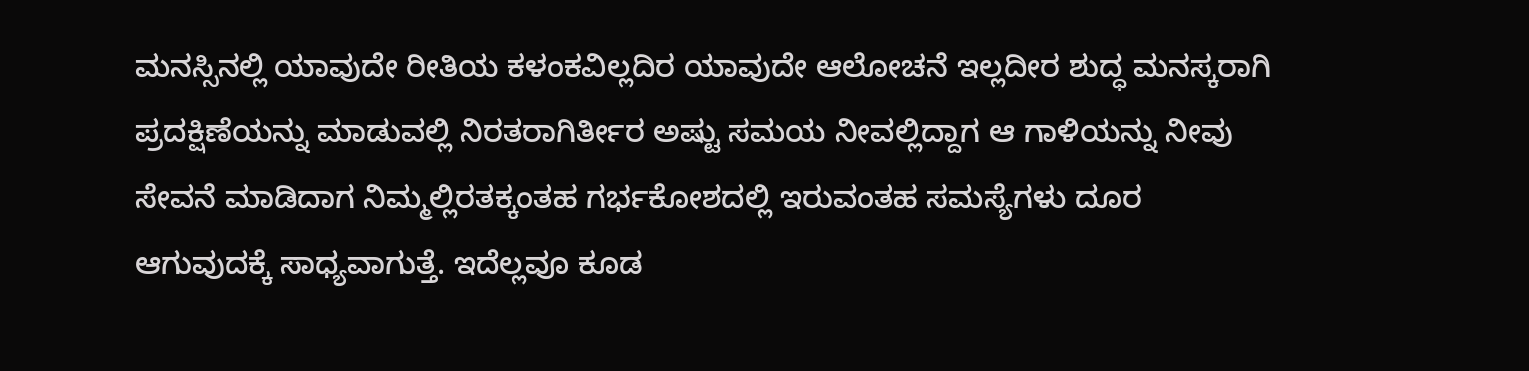ಮನಸ್ಸಿನಲ್ಲಿ ಯಾವುದೇ ರೀತಿಯ ಕಳಂಕವಿಲ್ಲದಿರ ಯಾವುದೇ ಆಲೋಚನೆ ಇಲ್ಲದೀರ ಶುದ್ಧ ಮನಸ್ಕರಾಗಿ ಪ್ರದಕ್ಷಿಣೆಯನ್ನು ಮಾಡುವಲ್ಲಿ ನಿರತರಾಗಿರ್ತೀರ ಅಷ್ಟು ಸಮಯ ನೀವಲ್ಲಿದ್ದಾಗ ಆ ಗಾಳಿಯನ್ನು ನೀವು ಸೇವನೆ ಮಾಡಿದಾಗ ನಿಮ್ಮಲ್ಲಿರತಕ್ಕಂತಹ ಗರ್ಭಕೋಶದಲ್ಲಿ ಇರುವಂತಹ ಸಮಸ್ಯೆಗಳು ದೂರ ಆಗುವುದಕ್ಕೆ ಸಾಧ್ಯವಾಗುತ್ತೆ. ಇದೆಲ್ಲವೂ ಕೂಡ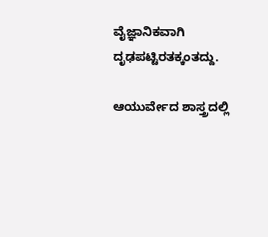ವೈಜ್ಞಾನಿಕವಾಗಿ ದೃಢಪಟ್ಟಿರತಕ್ಕಂತದ್ದು.

ಆಯುರ್ವೇದ ಶಾಸ್ತ್ರದಲ್ಲಿ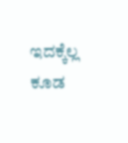ಇದಕ್ಕೆಲ್ಲ ಕೂಡ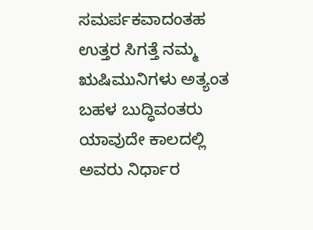ಸಮರ್ಪಕವಾದಂತಹ ಉತ್ತರ ಸಿಗತ್ತೆ ನಮ್ಮ ಋಷಿಮುನಿಗಳು ಅತ್ಯಂತ ಬಹಳ ಬುದ್ಧಿವಂತರು ಯಾವುದೇ ಕಾಲದಲ್ಲಿ ಅವರು ನಿರ್ಧಾರ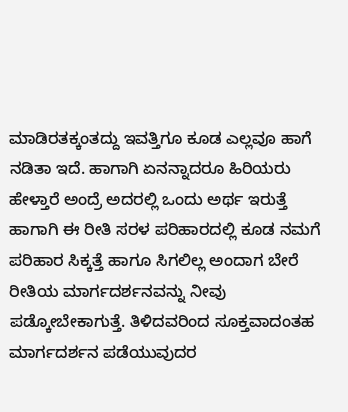ಮಾಡಿರತಕ್ಕಂತದ್ದು ಇವತ್ತಿಗೂ ಕೂಡ ಎಲ್ಲವೂ ಹಾಗೆ ನಡಿತಾ ಇದೆ. ಹಾಗಾಗಿ ಏನನ್ನಾದರೂ ಹಿರಿಯರು ಹೇಳ್ತಾರೆ ಅಂದ್ರೆ ಅದರಲ್ಲಿ ಒಂದು ಅರ್ಥ ಇರುತ್ತೆ ಹಾಗಾಗಿ ಈ ರೀತಿ ಸರಳ ಪರಿಹಾರದಲ್ಲಿ ಕೂಡ ನಮಗೆ ಪರಿಹಾರ ಸಿಕ್ಕತ್ತೆ ಹಾಗೂ ಸಿಗಲಿಲ್ಲ ಅಂದಾಗ ಬೇರೆ ರೀತಿಯ ಮಾರ್ಗದರ್ಶನವನ್ನು ನೀವು ಪಡ್ಕೋಬೇಕಾಗುತ್ತೆ. ತಿಳಿದವರಿಂದ ಸೂಕ್ತವಾದಂತಹ ಮಾರ್ಗದರ್ಶನ ಪಡೆಯುವುದರ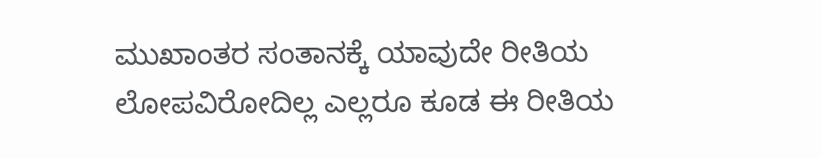ಮುಖಾಂತರ ಸಂತಾನಕ್ಕೆ ಯಾವುದೇ ರೀತಿಯ ಲೋಪವಿರೋದಿಲ್ಲ ಎಲ್ಲರೂ ಕೂಡ ಈ ರೀತಿಯ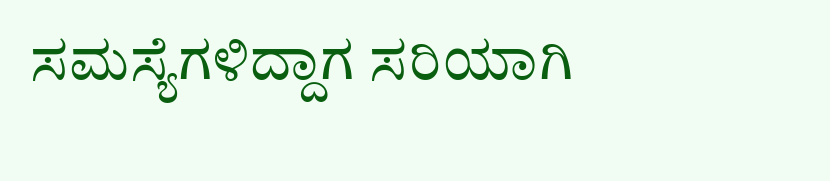ಸಮಸ್ಯೆಗಳಿದ್ದಾಗ ಸರಿಯಾಗಿ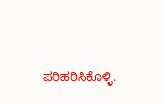ಪರಿಹರಿಸಿಕೊಳ್ಳಿ.